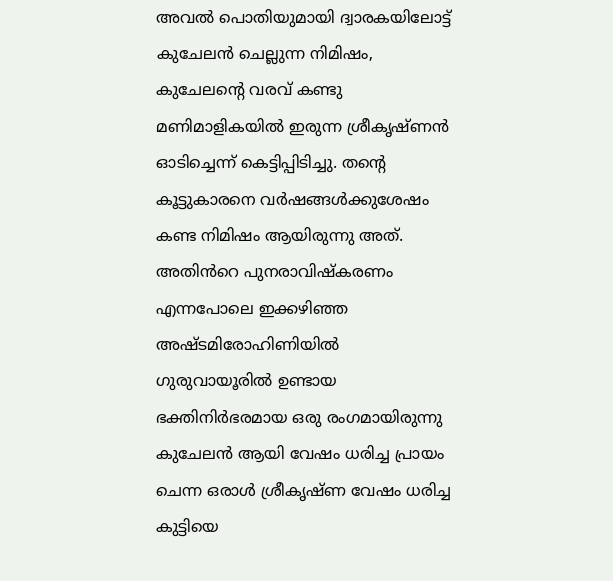അവൽ പൊതിയുമായി ദ്വാരകയിലോട്ട് കുചേലൻ ചെല്ലുന്ന നിമിഷം, കുചേലൻ്റെ വരവ് കണ്ടു മണിമാളികയിൽ ഇരുന്ന ശ്രീകൃഷ്ണൻ ഓടിച്ചെന്ന് കെട്ടിപ്പിടിച്ചു. തൻ്റെ കൂട്ടുകാരനെ വർഷങ്ങൾക്കുശേഷം കണ്ട നിമിഷം ആയിരുന്നു അത്. അതിൻറെ പുനരാവിഷ്കരണം എന്നപോലെ ഇക്കഴിഞ്ഞ അഷ്ടമിരോഹിണിയിൽ ഗുരുവായൂരിൽ ഉണ്ടായ ഭക്തിനിർഭരമായ ഒരു രംഗമായിരുന്നു കുചേലൻ ആയി വേഷം ധരിച്ച പ്രായം ചെന്ന ഒരാൾ ശ്രീകൃഷ്ണ വേഷം ധരിച്ച കുട്ടിയെ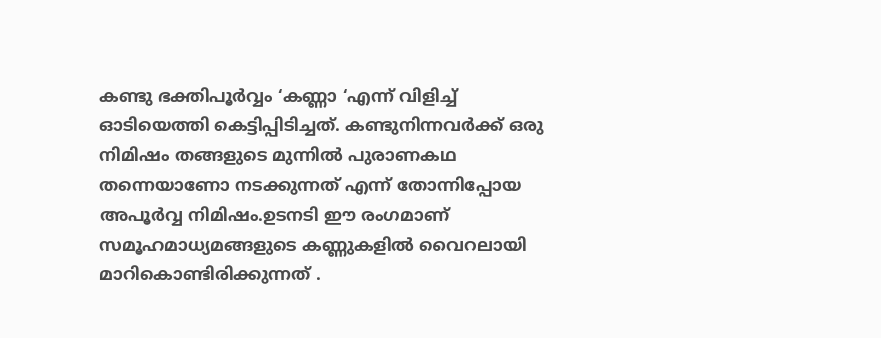കണ്ടു ഭക്തിപൂർവ്വം ‘കണ്ണാ ‘എന്ന് വിളിച്ച് ഓടിയെത്തി കെട്ടിപ്പിടിച്ചത്. കണ്ടുനിന്നവർക്ക് ഒരു നിമിഷം തങ്ങളുടെ മുന്നിൽ പുരാണകഥ തന്നെയാണോ നടക്കുന്നത് എന്ന് തോന്നിപ്പോയ അപൂർവ്വ നിമിഷം.ഉടനടി ഈ രംഗമാണ് സമൂഹമാധ്യമങ്ങളുടെ കണ്ണുകളിൽ വൈറലായി മാറികൊണ്ടിരിക്കുന്നത് .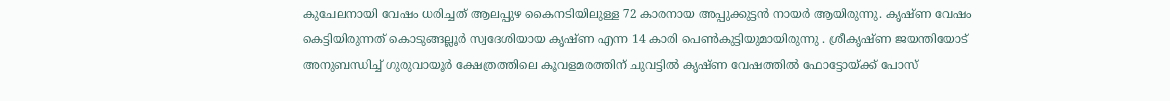കുചേലനായി വേഷം ധരിച്ചത് ആലപ്പുഴ കൈനടിയിലുള്ള 72 കാരനായ അപ്പുക്കുട്ടൻ നായർ ആയിരുന്നു. കൃഷ്ണ വേഷം കെട്ടിയിരുന്നത് കൊടുങ്ങല്ലൂർ സ്വദേശിയായ കൃഷ്ണ എന്ന 14 കാരി പെൺകുട്ടിയുമായിരുന്നു . ശ്രീകൃഷ്ണ ജയന്തിയോട് അനുബന്ധിച്ച് ഗുരുവായൂർ ക്ഷേത്രത്തിലെ കൂവളമരത്തിന് ചുവട്ടിൽ കൃഷ്ണ വേഷത്തിൽ ഫോട്ടോയ്ക്ക് പോസ്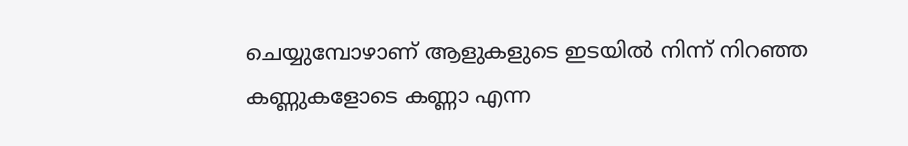ചെയ്യുമ്പോഴാണ് ആളുകളുടെ ഇടയിൽ നിന്ന് നിറഞ്ഞ കണ്ണുകളോടെ കണ്ണാ എന്ന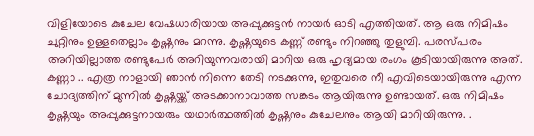വിളിയോടെ കുചേല വേഷധാരിയായ അപ്പുക്കുട്ടൻ നായർ ഓടി എത്തിയത്. ആ ഒരു നിമിഷം ചുറ്റിനും ഉള്ളതെല്ലാം കൃഷ്ണനും മറന്നു. കൃഷ്ണയുടെ കണ്ണ് രണ്ടും നിറഞ്ഞു തുളുമ്പി. പരസ്പരം അറിയില്ലാത്ത രണ്ടുപേർ അറിയുന്നവരായി മാറിയ ഒരു ഹൃദ്യമായ രംഗം കൂടിയായിരുന്നു അത്. കണ്ണാ .. എത്ര നാളായി ഞാൻ നിന്നെ തേടി നടക്കുന്നു, ഇതുവരെ നീ എവിടെയായിരുന്നു എന്ന ചോദ്യത്തിന് മുന്നിൽ കൃഷ്ണയ്ക്ക് അടക്കാനാവാത്ത സങ്കടം ആയിരുന്നു ഉണ്ടായത്. ഒരു നിമിഷം കൃഷ്ണയും അപ്പുക്കുട്ടനായരും യഥാർത്ഥത്തിൽ കൃഷ്ണനും കുചേലനും ആയി മാറിയിരുന്നു. .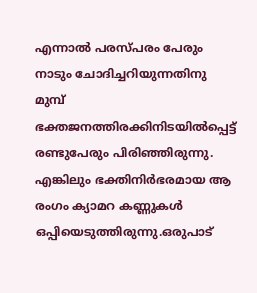എന്നാൽ പരസ്പരം പേരും നാടും ചോദിച്ചറിയുന്നതിനു മുമ്പ് ഭക്തജനത്തിരക്കിനിടയിൽപ്പെട്ട് രണ്ടുപേരും പിരിഞ്ഞിരുന്നു. എങ്കിലും ഭക്തിനിർഭരമായ ആ രംഗം ക്യാമറ കണ്ണുകൾ ഒപ്പിയെടുത്തിരുന്നു.ഒരുപാട്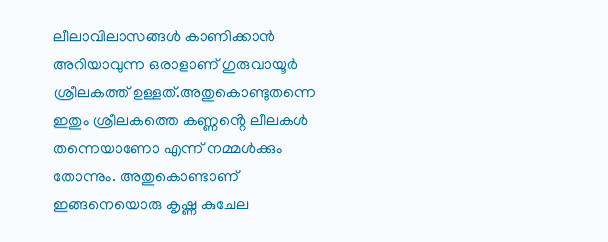ലീലാവിലാസങ്ങൾ കാണിക്കാൻ അറിയാവുന്ന ഒരാളാണ് ഗുരുവായൂർ ശ്രീലകത്ത് ഉള്ളത്.അതുകൊണ്ടുതന്നെ ഇതും ശ്രീലകത്തെ കണ്ണൻ്റെ ലീലകൾ തന്നെയാണോ എന്ന് നമ്മൾക്കും തോന്നും. അതുകൊണ്ടാണ് ഇങ്ങനെയൊരു കൃഷ്ണ കുചേല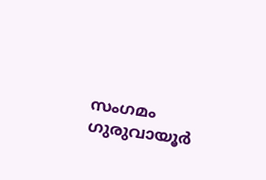സംഗമം ഗുരുവായൂർ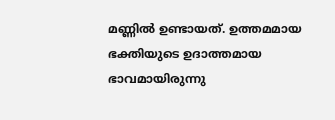മണ്ണിൽ ഉണ്ടായത്. ഉത്തമമായ ഭക്തിയുടെ ഉദാത്തമായ ഭാവമായിരുന്നു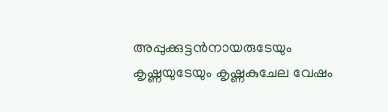അപ്പുക്കുട്ടൻനായരുടേയും കൃഷ്ണയുടേയും കൃഷ്ണകുചേല വേഷം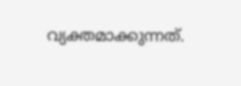വ്യക്തമാക്കുന്നത്.